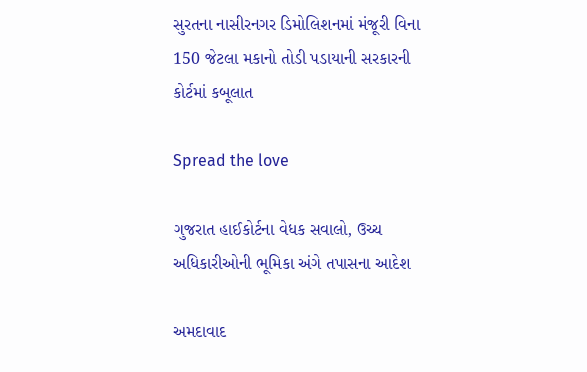સુરતના નાસીરનગર ડિમોલિશનમાં મંજૂરી વિના 150 જેટલા મકાનો તોડી પડાયાની સરકારની કોર્ટમાં કબૂલાત

Spread the love

ગુજરાત હાઈકોર્ટના વેધક સવાલો, ઉચ્ચ અધિકારીઓની ભૂમિકા અંગે તપાસના આદેશ

અમદાવાદ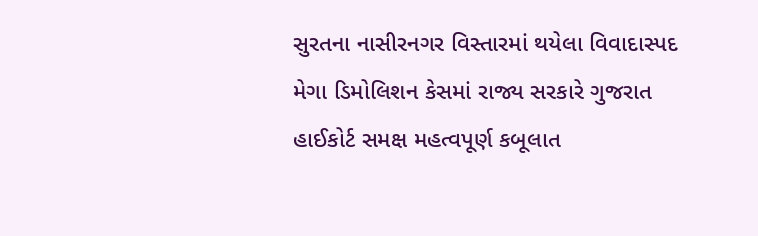સુરતના નાસીરનગર વિસ્તારમાં થયેલા વિવાદાસ્પદ મેગા ડિમોલિશન કેસમાં રાજ્ય સરકારે ગુજરાત હાઈકોર્ટ સમક્ષ મહત્વપૂર્ણ કબૂલાત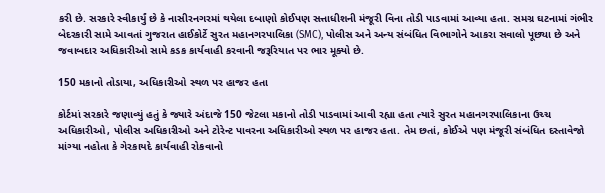કરી છે. સરકારે સ્વીકાર્યું છે કે નાસીરનગરમાં થયેલા દબાણો કોઈપણ સત્તાધીશની મંજૂરી વિના તોડી પાડવામાં આવ્યા હતા. સમગ્ર ઘટનામાં ગંભીર બેદરકારી સામે આવતાં ગુજરાત હાઈકોર્ટે સુરત મહાનગરપાલિકા (SMC), પોલીસ અને અન્ય સંબંધિત વિભાગોને આકરા સવાલો પૂછ્યા છે અને જવાબદાર અધિકારીઓ સામે કડક કાર્યવાહી કરવાની જરૂરિયાત પર ભાર મૂક્યો છે.

150 મકાનો તોડાયા, અધિકારીઓ સ્થળ પર હાજર હતા

કોર્ટમાં સરકારે જણાવ્યું હતું કે જ્યારે અંદાજે 150 જેટલા મકાનો તોડી પાડવામાં આવી રહ્યા હતા ત્યારે સુરત મહાનગરપાલિકાના ઉચ્ચ અધિકારીઓ, પોલીસ અધિકારીઓ અને ટોરેન્ટ પાવરના અધિકારીઓ સ્થળ પર હાજર હતા. તેમ છતાં, કોઈએ પણ મંજૂરી સંબંધિત દસ્તાવેજો માંગ્યા નહોતા કે ગેરકાયદે કાર્યવાહી રોકવાનો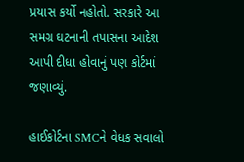પ્રયાસ કર્યો નહોતો. સરકારે આ સમગ્ર ઘટનાની તપાસના આદેશ આપી દીધા હોવાનું પણ કોર્ટમાં જણાવ્યું.

હાઈકોર્ટના SMCને વેધક સવાલો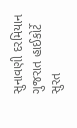સુનાવણી દરમિયાન ગુજરાત હાઈકોર્ટે સુરત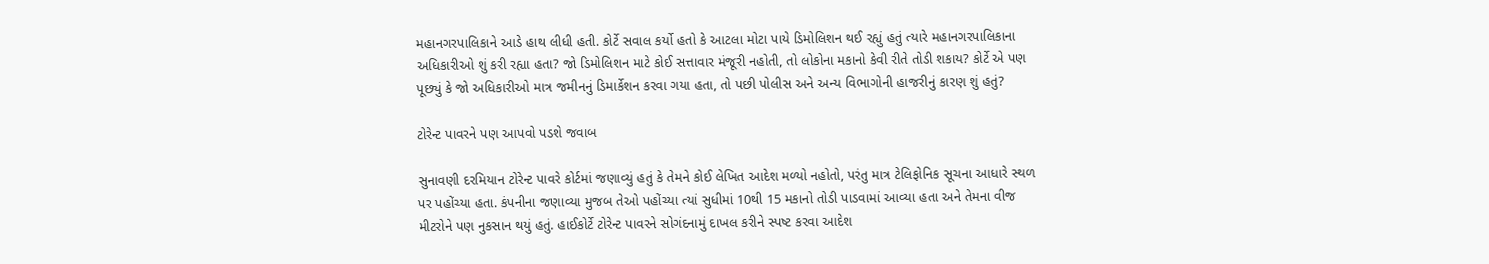મહાનગરપાલિકાને આડે હાથ લીધી હતી. કોર્ટે સવાલ કર્યો હતો કે આટલા મોટા પાયે ડિમોલિશન થઈ રહ્યું હતું ત્યારે મહાનગરપાલિકાના અધિકારીઓ શું કરી રહ્યા હતા? જો ડિમોલિશન માટે કોઈ સત્તાવાર મંજૂરી નહોતી, તો લોકોના મકાનો કેવી રીતે તોડી શકાય? કોર્ટે એ પણ પૂછ્યું કે જો અધિકારીઓ માત્ર જમીનનું ડિમાર્કેશન કરવા ગયા હતા, તો પછી પોલીસ અને અન્ય વિભાગોની હાજરીનું કારણ શું હતું?

ટોરેન્ટ પાવરને પણ આપવો પડશે જવાબ

સુનાવણી દરમિયાન ટોરેન્ટ પાવરે કોર્ટમાં જણાવ્યું હતું કે તેમને કોઈ લેખિત આદેશ મળ્યો નહોતો, પરંતુ માત્ર ટેલિફોનિક સૂચના આધારે સ્થળ પર પહોંચ્યા હતા. કંપનીના જણાવ્યા મુજબ તેઓ પહોંચ્યા ત્યાં સુધીમાં 10થી 15 મકાનો તોડી પાડવામાં આવ્યા હતા અને તેમના વીજ મીટરોને પણ નુકસાન થયું હતું. હાઈકોર્ટે ટોરેન્ટ પાવરને સોગંદનામું દાખલ કરીને સ્પષ્ટ કરવા આદેશ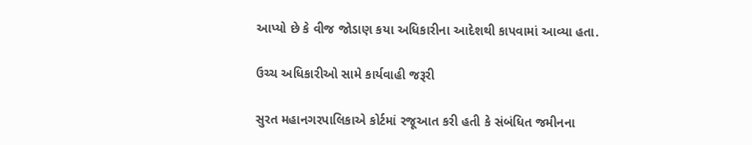આપ્યો છે કે વીજ જોડાણ કયા અધિકારીના આદેશથી કાપવામાં આવ્યા હતા.

ઉચ્ચ અધિકારીઓ સામે કાર્યવાહી જરૂરી

સુરત મહાનગરપાલિકાએ કોર્ટમાં રજૂઆત કરી હતી કે સંબંધિત જમીનના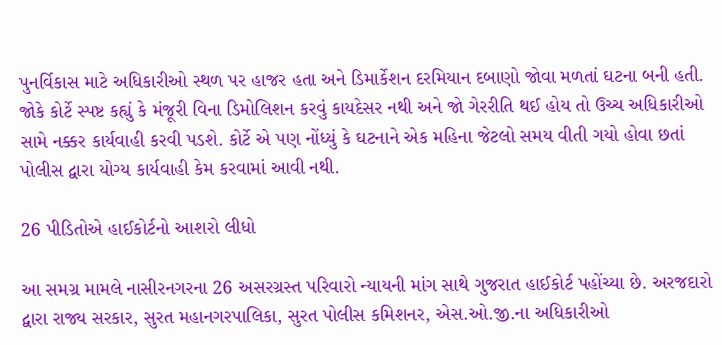પુનર્વિકાસ માટે અધિકારીઓ સ્થળ પર હાજર હતા અને ડિમાર્કેશન દરમિયાન દબાણો જોવા મળતાં ઘટના બની હતી. જોકે કોર્ટે સ્પષ્ટ કહ્યું કે મંજૂરી વિના ડિમોલિશન કરવું કાયદેસર નથી અને જો ગેરરીતિ થઈ હોય તો ઉચ્ચ અધિકારીઓ સામે નક્કર કાર્યવાહી કરવી પડશે. કોર્ટે એ પણ નોંધ્યું કે ઘટનાને એક મહિના જેટલો સમય વીતી ગયો હોવા છતાં પોલીસ દ્વારા યોગ્ય કાર્યવાહી કેમ કરવામાં આવી નથી.

26 પીડિતોએ હાઈકોર્ટનો આશરો લીધો

આ સમગ્ર મામલે નાસીરનગરના 26 અસરગ્રસ્ત પરિવારો ન્યાયની માંગ સાથે ગુજરાત હાઈકોર્ટ પહોંચ્યા છે. અરજદારો દ્વારા રાજ્ય સરકાર, સુરત મહાનગરપાલિકા, સુરત પોલીસ કમિશનર, એસ.ઓ.જી.ના અધિકારીઓ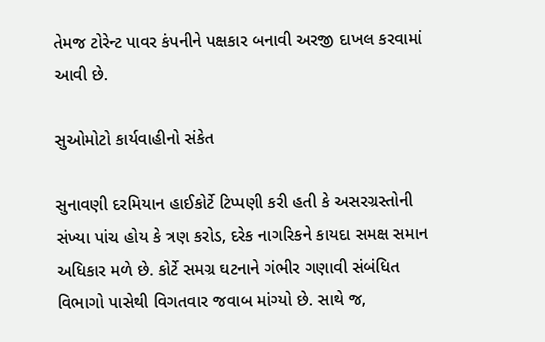તેમજ ટોરેન્ટ પાવર કંપનીને પક્ષકાર બનાવી અરજી દાખલ કરવામાં આવી છે.

સુઓમોટો કાર્યવાહીનો સંકેત

સુનાવણી દરમિયાન હાઈકોર્ટે ટિપ્પણી કરી હતી કે અસરગ્રસ્તોની સંખ્યા પાંચ હોય કે ત્રણ કરોડ, દરેક નાગરિકને કાયદા સમક્ષ સમાન અધિકાર મળે છે. કોર્ટે સમગ્ર ઘટનાને ગંભીર ગણાવી સંબંધિત વિભાગો પાસેથી વિગતવાર જવાબ માંગ્યો છે. સાથે જ,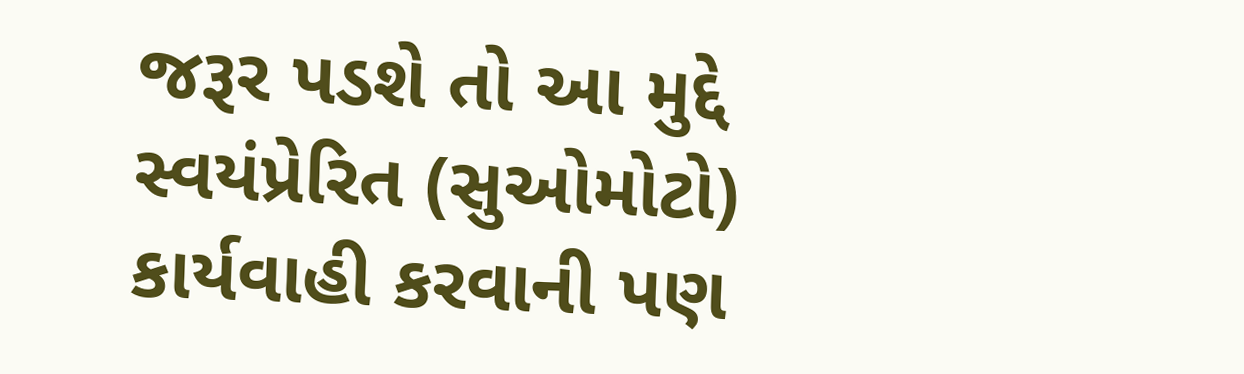જરૂર પડશે તો આ મુદ્દે સ્વયંપ્રેરિત (સુઓમોટો) કાર્યવાહી કરવાની પણ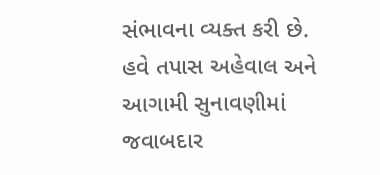સંભાવના વ્યક્ત કરી છે. હવે તપાસ અહેવાલ અને આગામી સુનાવણીમાં જવાબદાર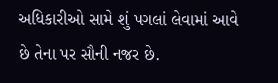અધિકારીઓ સામે શું પગલાં લેવામાં આવે છે તેના પર સૌની નજર છે.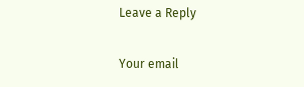Leave a Reply

Your email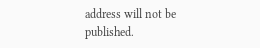address will not be published.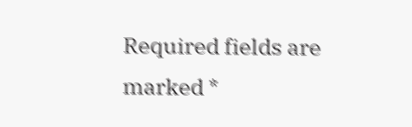Required fields are marked *